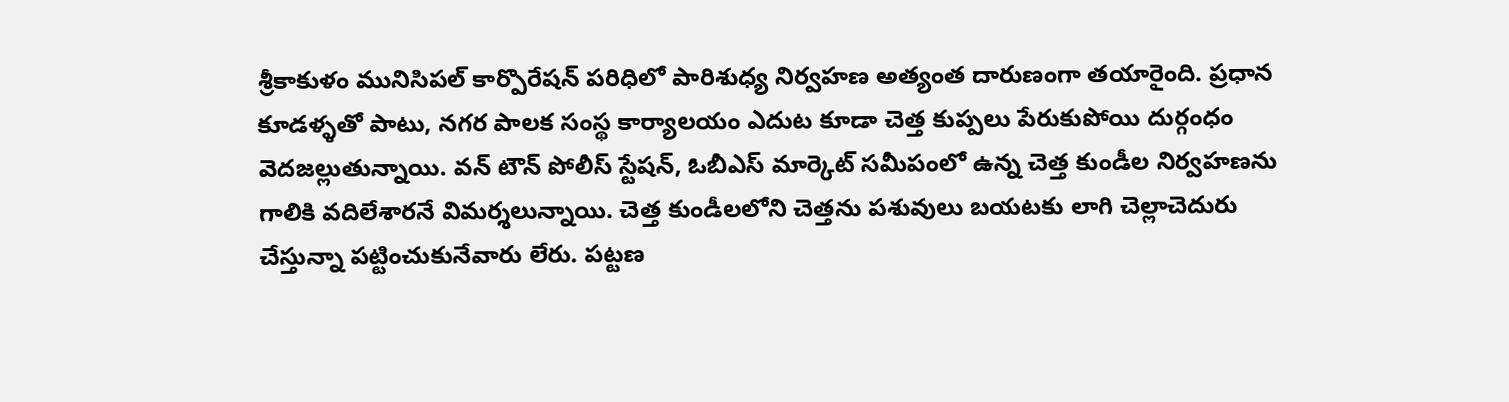శ్రీకాకుళం మునిసిపల్ కార్పొరేషన్ పరిధిలో పారిశుధ్య నిర్వహణ అత్యంత దారుణంగా తయారైంది. ప్రధాన కూడళ్ళతో పాటు, నగర పాలక సంస్థ కార్యాలయం ఎదుట కూడా చెత్త కుప్పలు పేరుకుపోయి దుర్గంధం వెదజల్లుతున్నాయి. వన్ టౌన్ పోలీస్ స్టేషన్, ఓబీఎస్ మార్కెట్ సమీపంలో ఉన్న చెత్త కుండీల నిర్వహణను గాలికి వదిలేశారనే విమర్శలున్నాయి. చెత్త కుండీలలోని చెత్తను పశువులు బయటకు లాగి చెల్లాచెదురు చేస్తున్నా పట్టించుకునేవారు లేరు. పట్టణ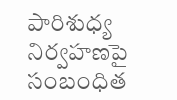పారిశుధ్య నిర్వహణపై సంబంధిత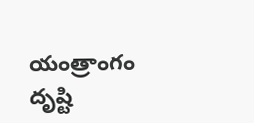యంత్రాంగం దృష్టి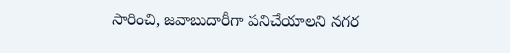సారించి, జవాబుదారీగా పనిచేయాలని నగర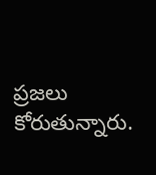ప్రజలు కోరుతున్నారు.